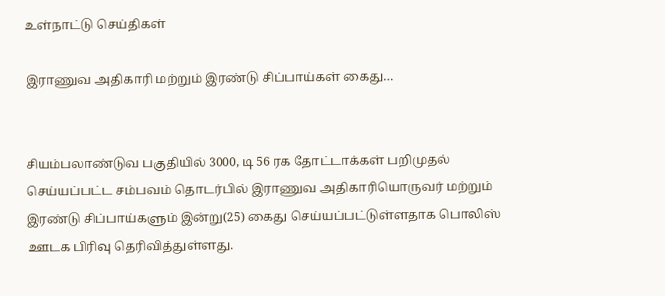உள்நாட்டு செய்திகள்

இராணுவ அதிகாரி மற்றும் இரண்டு சிப்பாய்கள் கைது…


சியம்பலாண்டுவ பகுதியில் 3000, டி 56 ரக தோட்டாக்கள் பறிமுதல் செய்யப்பட்ட சம்பவம் தொடர்பில் இராணுவ அதிகாரியொருவர் மற்றும் இரண்டு சிப்பாய்களும் இன்று(25) கைது செய்யப்பட்டுள்ளதாக பொலிஸ் ஊடக பிரிவு தெரிவித்துள்ளது.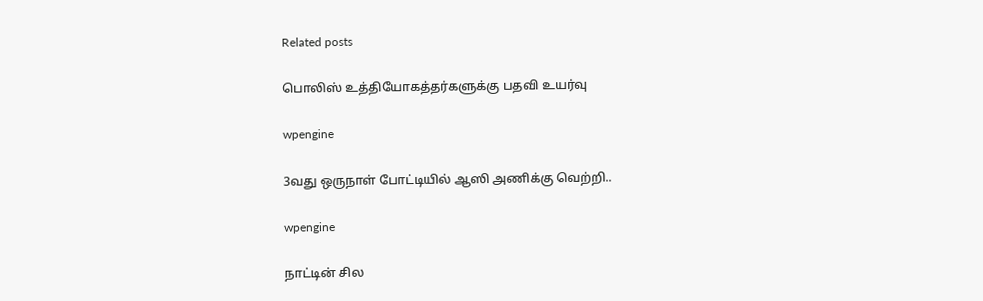Related posts

பொலிஸ் உத்தியோகத்தர்களுக்கு பதவி உயர்வு

wpengine

3வது ஒருநாள் போட்டியில் ஆஸி அணிக்கு வெற்றி..

wpengine

நாட்டின் சில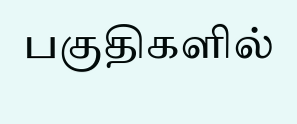பகுதிகளில்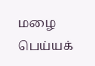மழை பெய்யக்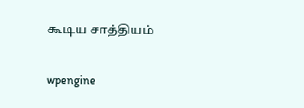கூடிய சாத்தியம்

wpengine